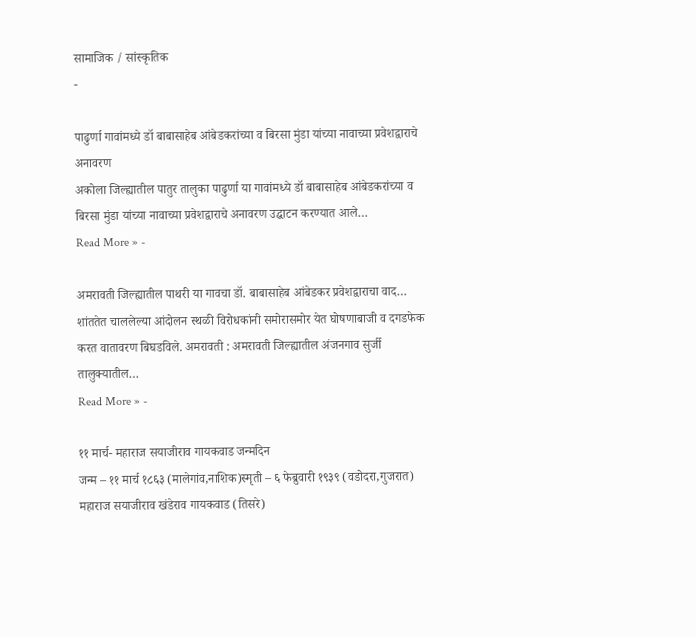सामाजिक / सांस्कृतिक
-

पाढुर्णा गावांमध्ये डॉ बाबासाहेब आंबेडकरांच्या व बिरसा मुंडा यांच्या नावाच्या प्रवेशद्वाराचे अनावरण
अकोला जिल्ह्यातील पातुर तालुका पाढुर्णा या गावांमध्ये डॉ बाबासाहेब आंबेडकरांच्या व बिरसा मुंडा यांच्या नावाच्या प्रवेशद्वाराचे अनावरण उद्घाटन करण्यात आले…
Read More » -

अमरावती जिल्ह्यातील पाथरी या गावचा डॉ. बाबासाहेब आंबेडकर प्रवेशद्वाराचा वाद…
शांततेत चाललेल्या आंदोलन स्थळी विरोधकांनी समोरासमोर येत घोषणाबाजी व दगडफेक करत वातावरण बिघडविले. अमरावती : अमरावती जिल्ह्यातील अंजनगाव सुर्जी तालुक्यातील…
Read More » -

११ मार्च- महाराज सयाजीराव गायकवाड जन्मदिन
जन्म – ११ मार्च १८६३ (मालेगांव,नाशिक)स्मृती – ६ फेब्रुवारी १९३९ (वडोदरा,गुजरात) महाराज सयाजीराव खंडेराव गायकवाड (तिसरे)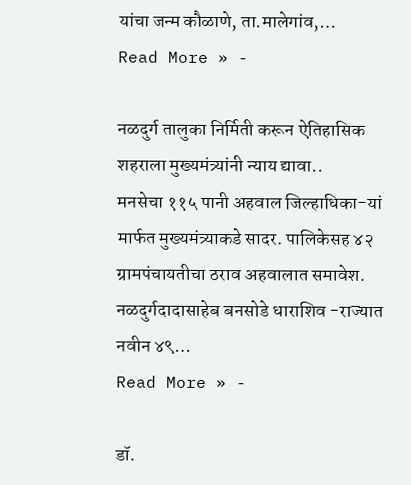यांचा जन्म कौळाणे, ता.मालेगांव,…
Read More » -

नळदुर्ग तालुका निर्मिती करून ऐतिहासिक शहराला मुख्यमंत्र्यांनी न्याय द्यावा..
मनसेचा ११५ पानी अहवाल जिल्हाधिका-यां मार्फत मुख्यमंत्र्याकडे सादर. पालिकेसह ४२ ग्रामपंचायतीचा ठराव अहवालात समावेश. नळदुर्गदादासाहेब बनसोडे धाराशिव -राज्यात नवीन ४९…
Read More » -

डॉ.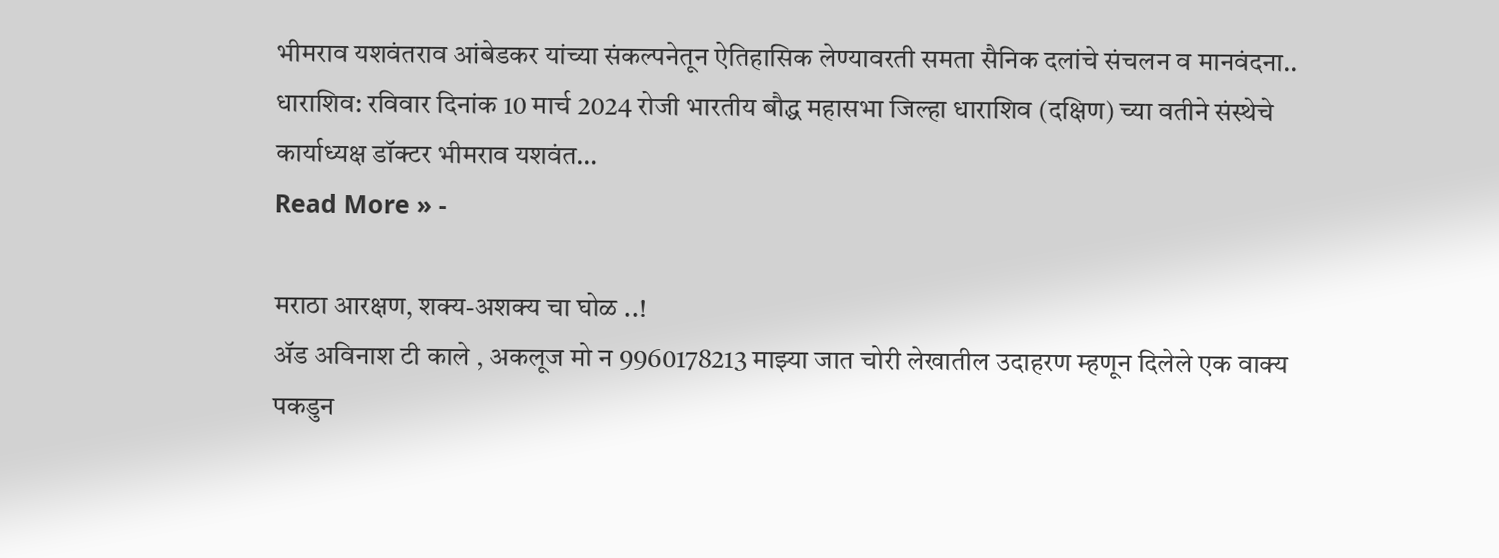भीमराव यशवंतराव आंबेडकर यांच्या संकल्पनेतून ऐतिहासिक लेण्यावरती समता सैनिक दलांचे संचलन व मानवंदना..
धाराशिव: रविवार दिनांक 10 मार्च 2024 रोजी भारतीय बौद्ध महासभा जिल्हा धाराशिव (दक्षिण) च्या वतीने संस्थेचे कार्याध्यक्ष डॉक्टर भीमराव यशवंत…
Read More » -

मराठा आरक्षण, शक्य-अशक्य चा घोळ ..!
ॲड अविनाश टी काले , अकलूज मो न 9960178213 माझ्या जात चोरी लेखातील उदाहरण म्हणून दिलेले एक वाक्य पकडुन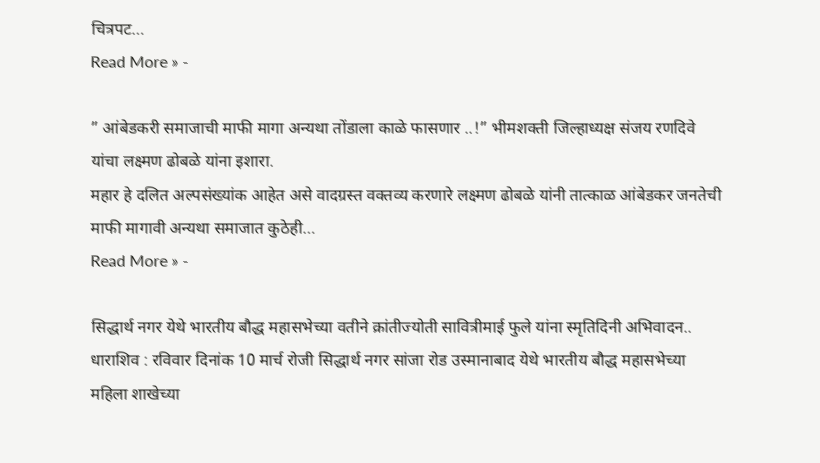चित्रपट…
Read More » -

” आंबेडकरी समाजाची माफी मागा अन्यथा तोंडाला काळे फासणार ..!” भीमशक्ती जिल्हाध्यक्ष संजय रणदिवे यांचा लक्ष्मण ढोबळे यांना इशारा.
महार हे दलित अल्पसंख्यांक आहेत असे वादग्रस्त वक्तव्य करणारे लक्ष्मण ढोबळे यांनी तात्काळ आंबेडकर जनतेची माफी मागावी अन्यथा समाजात कुठेही…
Read More » -

सिद्धार्थ नगर येथे भारतीय बौद्ध महासभेच्या वतीने क्रांतीज्योती सावित्रीमाई फुले यांना स्मृतिदिनी अभिवादन..
धाराशिव : रविवार दिनांक 10 मार्च रोजी सिद्धार्थ नगर सांजा रोड उस्मानाबाद येथे भारतीय बौद्ध महासभेच्या महिला शाखेच्या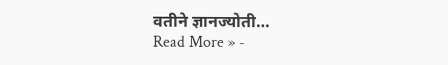वतीने ज्ञानज्योती…
Read More » -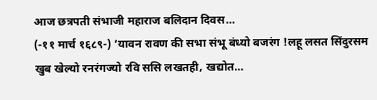आज छत्रपती संभाजी महाराज बलिदान दिवस…
(-११ मार्च १६८९-) ‘यावन रावण की सभा संभू बंध्यो बजरंग !लहू लसत सिंदुरसम खुब खेल्यो रनरंगज्यो रवि ससि लखतही, खद्योत…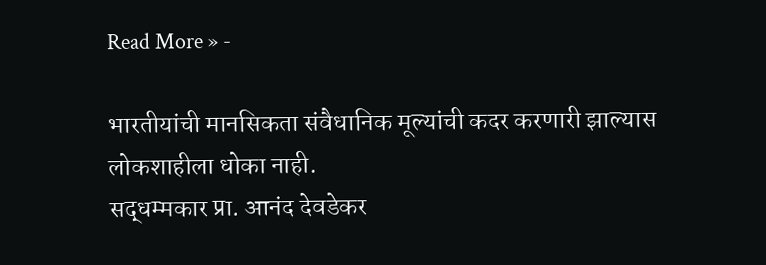Read More » -

भारतीयांची मानसिकता संवैधानिक मूल्यांची कदर करणारी झाल्यास लोकशाहीला धोका नाही.
सद्धम्मकार प्रा. आनंद देवडेकर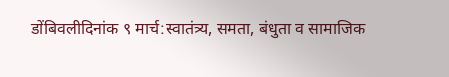डोंबिवलीदिनांक ९ मार्च:स्वातंत्र्य, समता, बंधुता व सामाजिक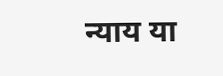न्याय या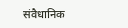संवैधानिक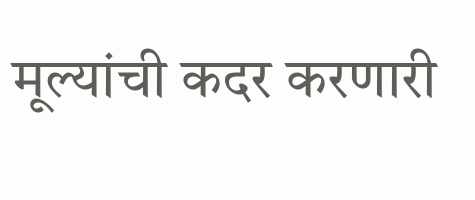मूल्यांची कदर करणारी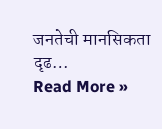जनतेची मानसिकता दृढ…
Read More »